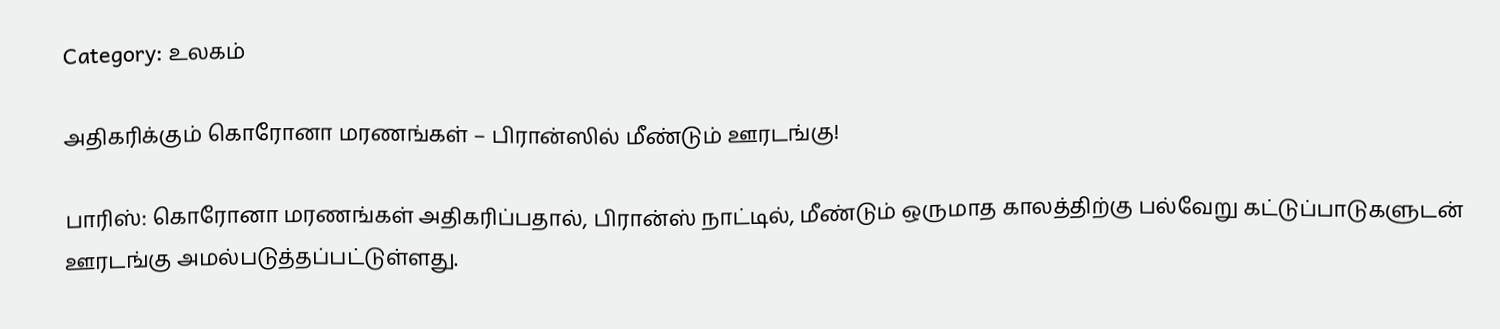Category: உலகம்

அதிகரிக்கும் கொரோனா மரணங்கள் – பிரான்ஸில் மீண்டும் ஊரடங்கு!

பாரிஸ்: கொரோனா மரணங்கள் அதிகரிப்பதால், பிரான்ஸ் நாட்டில், மீண்டும் ஒருமாத காலத்திற்கு பல்வேறு கட்டுப்பாடுகளுடன் ஊரடங்கு அமல்படுத்தப்பட்டுள்ளது.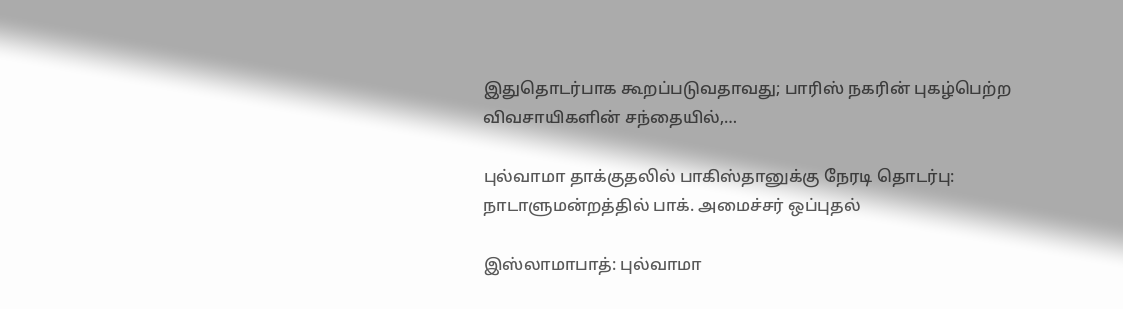இதுதொடர்பாக கூறப்படுவதாவது; பாரிஸ் நகரின் புகழ்பெற்ற விவசாயிகளின் சந்தையில்,…

புல்வாமா தாக்குதலில் பாகிஸ்தானுக்கு நேரடி தொடர்பு: நாடாளுமன்றத்தில் பாக். அமைச்சர் ஒப்புதல்

இஸ்லாமாபாத்: புல்வாமா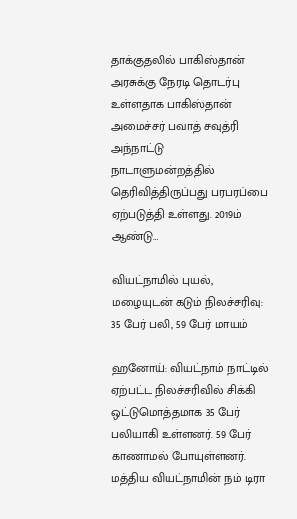தாக்குதலில் பாகிஸ்தான் அரசுக்கு நேரடி தொடர்பு உள்ளதாக பாகிஸ்தான் அமைச்சர் பவாத் சவுத்ரி அந்நாட்டு நாடாளுமன்றத்தில் தெரிவித்திருப்பது பரபரப்பை ஏற்படுத்தி உள்ளது. 2019ம் ஆண்டு…

வியட்நாமில் புயல், மழையுடன் கடும் நிலச்சரிவு: 35 பேர் பலி, 59 பேர் மாயம்

ஹனோய்: வியட்நாம் நாட்டில் ஏற்பட்ட நிலச்சரிவில் சிக்கி ஒட்டுமொத்தமாக 35 பேர் பலியாகி உள்ளனர். 59 பேர் காணாமல் போயுள்ளனர். மத்திய வியட்நாமின் நம் டிரா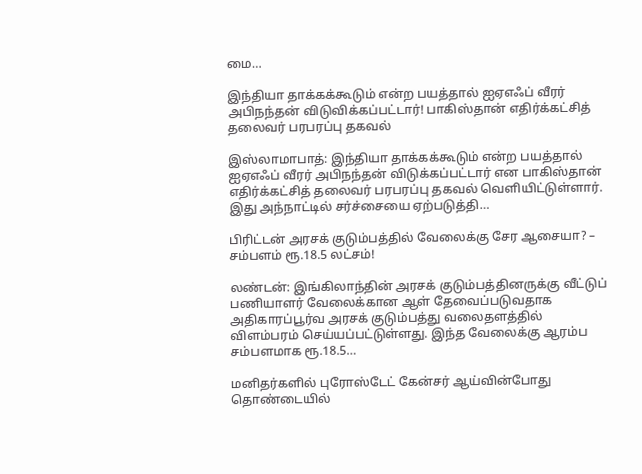மை…

இந்தியா தாக்கக்கூடும் என்ற பயத்தால் ஐஏஎஃப் வீரர் அபிநந்தன் விடுவிக்கப்பட்டார்! பாகிஸ்தான் எதிர்க்கட்சித் தலைவர் பரபரப்பு தகவல்

இஸ்லாமாபாத்: இந்தியா தாக்கக்கூடும் என்ற பயத்தால் ஐஏஎஃப் வீரர் அபிநந்தன் விடுக்கப்பட்டார் என பாகிஸ்தான் எதிர்க்கட்சித் தலைவர் பரபரப்பு தகவல் வெளியிட்டுள்ளார். இது அந்நாட்டில் சர்ச்சையை ஏற்படுத்தி…

பிரிட்டன் அரசக் குடும்பத்தில் வேலைக்கு சேர ஆசையா? – சம்பளம் ரூ.18.5 லட்சம்!

லண்டன்: இங்கிலாந்தின் அரசக் குடும்பத்தினருக்கு வீட்டுப் பணியாளர் வேலைக்கான ஆள் தேவைப்படுவதாக அதிகாரப்பூர்வ அரசக் குடும்பத்து வலைதளத்தில் விளம்பரம் செய்யப்பட்டுள்ளது. இந்த வேலைக்கு ஆரம்ப சம்பளமாக ரூ.18.5…

மனிதர்களில் புரோஸ்டேட் கேன்சர் ஆய்வின்போது தொண்டையில்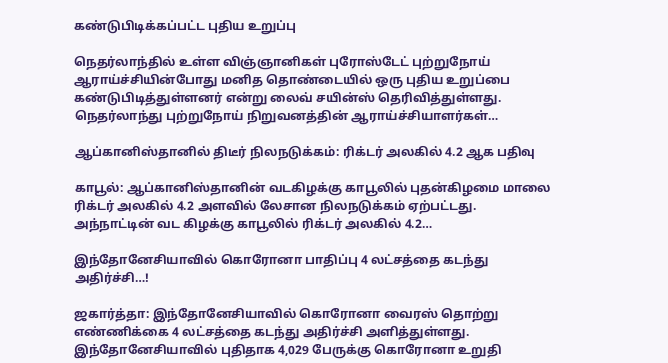கண்டுபிடிக்கப்பட்ட புதிய உறுப்பு

நெதர்லாந்தில் உள்ள விஞ்ஞானிகள் புரோஸ்டேட் புற்றுநோய் ஆராய்ச்சியின்போது மனித தொண்டையில் ஒரு புதிய உறுப்பை கண்டுபிடித்துள்ளனர் என்று லைவ் சயின்ஸ் தெரிவித்துள்ளது. நெதர்லாந்து புற்றுநோய் நிறுவனத்தின் ஆராய்ச்சியாளர்கள்…

ஆப்கானிஸ்தானில் திடீர் நிலநடுக்கம்: ரிக்டர் அலகில் 4.2 ஆக பதிவு

காபூல்: ஆப்கானிஸ்தானின் வடகிழக்கு காபூலில் புதன்கிழமை மாலை ரிக்டர் அலகில் 4.2 அளவில் லேசான நிலநடுக்கம் ஏற்பட்டது. அந்நாட்டின் வட கிழக்கு காபூலில் ரிக்டர் அலகில் 4.2…

இந்தோனேசியாவில் கொரோனா பாதிப்பு 4 லட்சத்தை கடந்து அதிர்ச்சி…!

ஜகார்த்தா: இந்தோனேசியாவில் கொரோனா வைரஸ் தொற்று எண்ணிக்கை 4 லட்சத்தை கடந்து அதிர்ச்சி அளித்துள்ளது. இந்தோனேசியாவில் புதிதாக 4,029 பேருக்கு கொரோனா உறுதி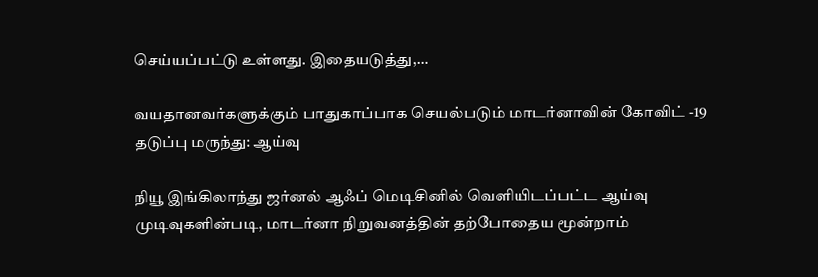செய்யப்பட்டு உள்ளது. இதையடுத்து,…

வயதானவர்களுக்கும் பாதுகாப்பாக செயல்படும் மாடர்னாவின் கோவிட் -19 தடுப்பு மருந்து: ஆய்வு

நியூ இங்கிலாந்து ஜர்னல் ஆஃப் மெடிசினில் வெளியிடப்பட்ட ஆய்வு முடிவுகளின்படி, மாடர்னா நிறுவனத்தின் தற்போதைய மூன்றாம்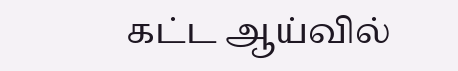கட்ட ஆய்வில்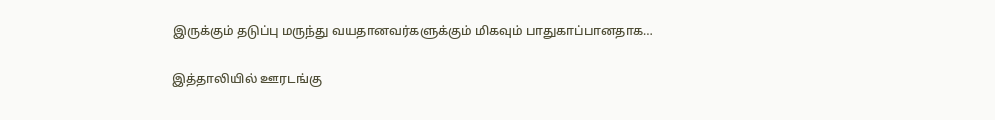இருக்கும் தடுப்பு மருந்து வயதானவர்களுக்கும் மிகவும் பாதுகாப்பானதாக…

இத்தாலியில் ஊரடங்கு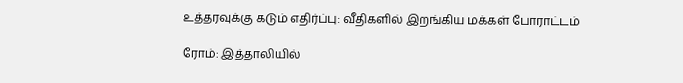உத்தரவுக்கு கடும் எதிர்ப்பு: வீதிகளில் இறங்கிய மக்கள் போராட்டம்

ரோம்: இத்தாலியில்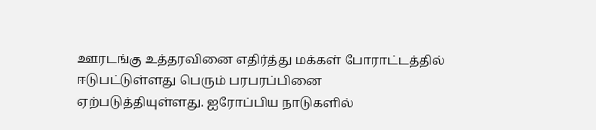ஊரடங்கு உத்தரவினை எதிர்த்து மக்கள் போராட்டத்தில் ஈடுபட்டுள்ளது பெரும் பரபரப்பினை ஏற்படுத்தியுள்ளது. ஐரோப்பிய நாடுகளில்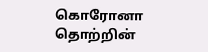கொரோனா தொற்றின்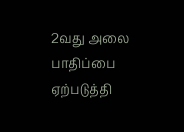2வது அலை பாதிப்பை ஏற்படுத்தி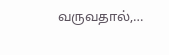வருவதால்,…